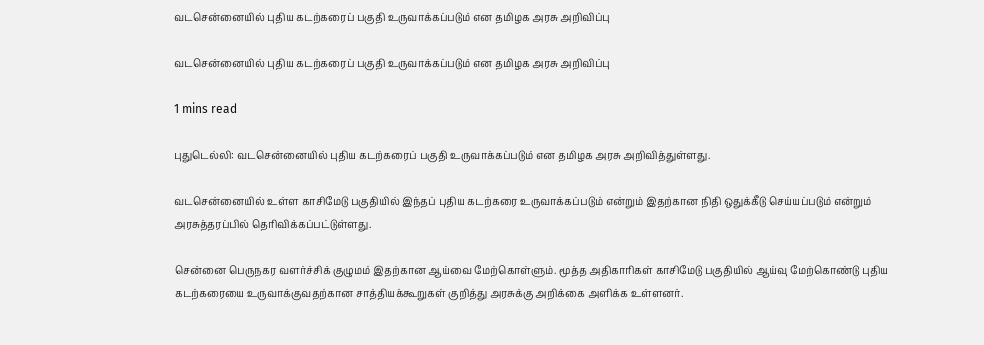வடசென்னையில் புதிய கடற்கரைப் பகுதி உருவாக்கப்படும் என தமிழக அரசு அறிவிப்பு

வடசென்னையில் புதிய கடற்கரைப் பகுதி உருவாக்கப்படும் என தமிழக அரசு அறிவிப்பு

1 mins read

புதுடெல்லி: வடசென்னையில் புதிய கடற்கரைப் பகுதி உருவாக்கப்படும் என தமிழக அரசு அறிவித்துள்ளது.

வடசென்னையில் உள்ள காசிமேடு பகுதியில் இந்தப் புதிய கடற்கரை உருவாக்கப்படும் என்றும் இதற்கான நிதி ஒதுக்கீடு செய்யப்படும் என்றும் அரசுத்தரப்பில் தெரிவிக்கப்பட்டுள்ளது.

சென்னை பெருநகர வளர்ச்சிக் குழுமம் இதற்கான ஆய்வை மேற்கொள்ளும். மூத்த அதிகாரிகள் காசிமேடு பகுதியில் ஆய்வு மேற்கொண்டு புதிய கடற்கரையை உருவாக்குவதற்கான சாத்தியக்கூறுகள் குறித்து அரசுக்கு அறிக்கை அளிக்க உள்ளனர்.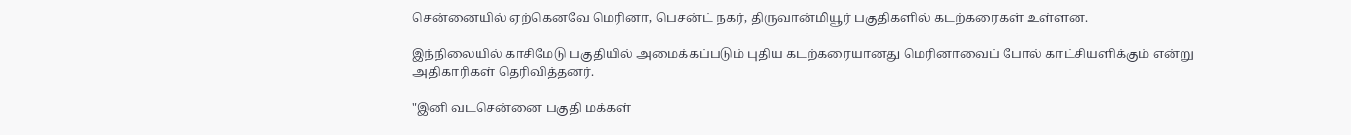சென்னையில் ஏற்கெனவே மெரினா, பெசன்ட் நகர், திருவான்மியூர் பகுதிகளில் கடற்கரைகள் உள்ளன.

இந்நிலையில் காசிமேடு பகுதியில் அமைக்கப்படும் புதிய கடற்கரையானது மெரினாவைப் போல் காட்சியளிக்கும் என்று அதிகாரிகள் தெரிவித்தனர்.

"இனி வடசென்னை பகுதி மக்கள்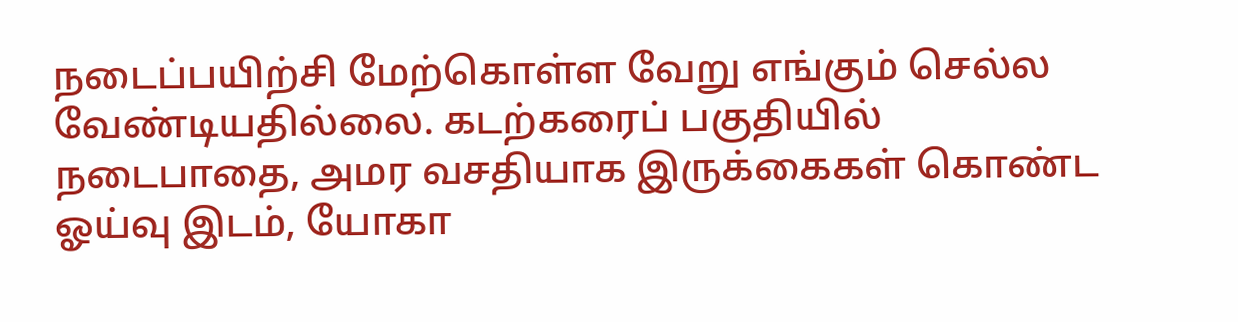நடைப்பயிற்சி மேற்கொள்ள வேறு எங்கும் செல்ல வேண்டியதில்லை. கடற்கரைப் பகுதியில் நடைபாதை, அமர வசதியாக இருக்கைகள் கொண்ட ஓய்வு இடம், யோகா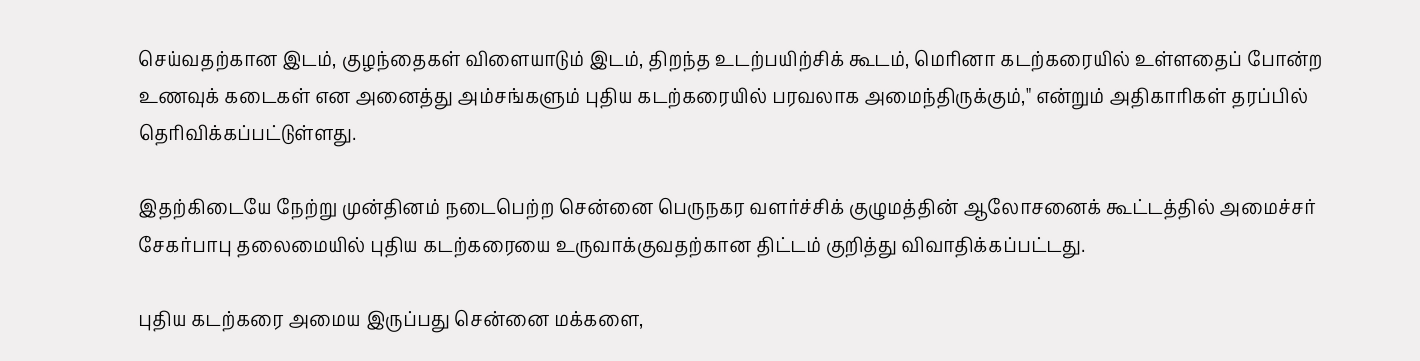செய்வதற்கான இடம், குழந்தைகள் விளையாடும் இடம், திறந்த உடற்பயிற்சிக் கூடம், மெரினா கடற்கரையில் உள்ளதைப் போன்ற உணவுக் கடைகள் என அனைத்து அம்சங்களும் புதிய கடற்கரையில் பரவலாக அமைந்திருக்கும்," என்றும் அதிகாரிகள் தரப்பில் தெரிவிக்கப்பட்டுள்ளது.

இதற்கிடையே நேற்று முன்தினம் நடைபெற்ற சென்னை பெருநகர வளர்ச்சிக் குழுமத்தின் ஆலோசனைக் கூட்டத்தில் அமைச்சர் சேகர்பாபு தலைமையில் புதிய கடற்கரையை உருவாக்குவதற்கான திட்டம் குறித்து விவாதிக்கப்பட்டது.

புதிய கடற்கரை அமைய இருப்பது சென்னை மக்களை,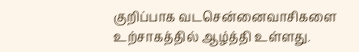குறிப்பாக வடசென்னைவாசிகளை உற்சாகத்தில் ஆழ்த்தி உள்ளது.